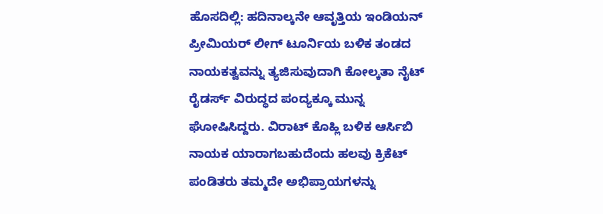ಹೊಸದಿಲ್ಲಿ: ಹದಿನಾಲ್ಕನೇ ಆವೃತ್ತಿಯ ಇಂಡಿಯನ್ ಪ್ರೀಮಿಯರ್ ಲೀಗ್ ಟೂರ್ನಿಯ ಬಳಿಕ ತಂಡದ ನಾಯಕತ್ವವನ್ನು ತ್ಯಜಿಸುವುದಾಗಿ ಕೋಲ್ಕತಾ ನೈಟ್ ರೈಡರ್ಸ್ ವಿರುದ್ಧದ ಪಂದ್ಯಕ್ಕೂ ಮುನ್ನ ಘೋಷಿಸಿದ್ದರು. ವಿರಾಟ್ ಕೊಹ್ಲಿ ಬಳಿಕ ಆರ್ಸಿಬಿ ನಾಯಕ ಯಾರಾಗಬಹುದೆಂದು ಹಲವು ಕ್ರಿಕೆಟ್ ಪಂಡಿತರು ತಮ್ಮದೇ ಅಭಿಪ್ರಾಯಗಳನ್ನು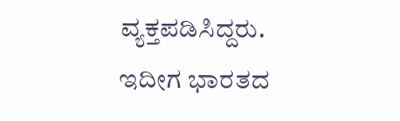ವ್ಯಕ್ತಪಡಿಸಿದ್ದರು. ಇದೀಗ ಭಾರತದ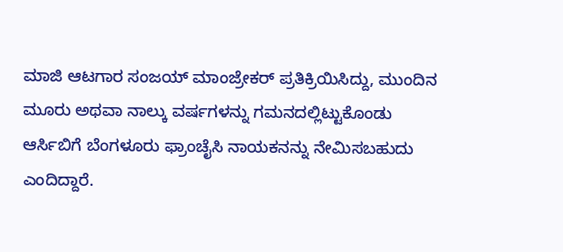ಮಾಜಿ ಆಟಗಾರ ಸಂಜಯ್ ಮಾಂಜ್ರೇಕರ್ ಪ್ರತಿಕ್ರಿಯಿಸಿದ್ದು, ಮುಂದಿನ ಮೂರು ಅಥವಾ ನಾಲ್ಕು ವರ್ಷಗಳನ್ನು ಗಮನದಲ್ಲಿಟ್ಟುಕೊಂಡು ಆರ್ಸಿಬಿಗೆ ಬೆಂಗಳೂರು ಫ್ರಾಂಚೈಸಿ ನಾಯಕನನ್ನು ನೇಮಿಸಬಹುದು ಎಂದಿದ್ದಾರೆ.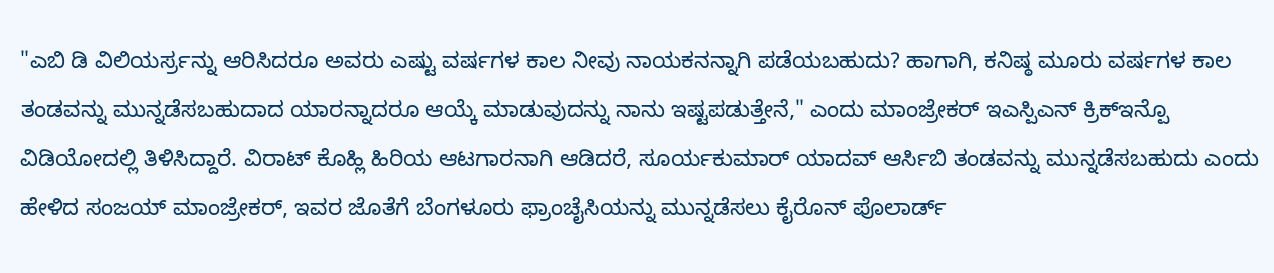"ಎಬಿ ಡಿ ವಿಲಿಯರ್ಸ್ರನ್ನು ಆರಿಸಿದರೂ ಅವರು ಎಷ್ಟು ವರ್ಷಗಳ ಕಾಲ ನೀವು ನಾಯಕನನ್ನಾಗಿ ಪಡೆಯಬಹುದು? ಹಾಗಾಗಿ, ಕನಿಷ್ಠ ಮೂರು ವರ್ಷಗಳ ಕಾಲ ತಂಡವನ್ನು ಮುನ್ನಡೆಸಬಹುದಾದ ಯಾರನ್ನಾದರೂ ಆಯ್ಕೆ ಮಾಡುವುದನ್ನು ನಾನು ಇಷ್ಟಪಡುತ್ತೇನೆ," ಎಂದು ಮಾಂಜ್ರೇಕರ್ ಇಎಸ್ಪಿಎನ್ ಕ್ರಿಕ್ಇನ್ಪೊ ವಿಡಿಯೋದಲ್ಲಿ ತಿಳಿಸಿದ್ದಾರೆ. ವಿರಾಟ್ ಕೊಹ್ಲಿ ಹಿರಿಯ ಆಟಗಾರನಾಗಿ ಆಡಿದರೆ, ಸೂರ್ಯಕುಮಾರ್ ಯಾದವ್ ಆರ್ಸಿಬಿ ತಂಡವನ್ನು ಮುನ್ನಡೆಸಬಹುದು ಎಂದು ಹೇಳಿದ ಸಂಜಯ್ ಮಾಂಜ್ರೇಕರ್, ಇವರ ಜೊತೆಗೆ ಬೆಂಗಳೂರು ಫ್ರಾಂಚೈಸಿಯನ್ನು ಮುನ್ನಡೆಸಲು ಕೈರೊನ್ ಪೊಲಾರ್ಡ್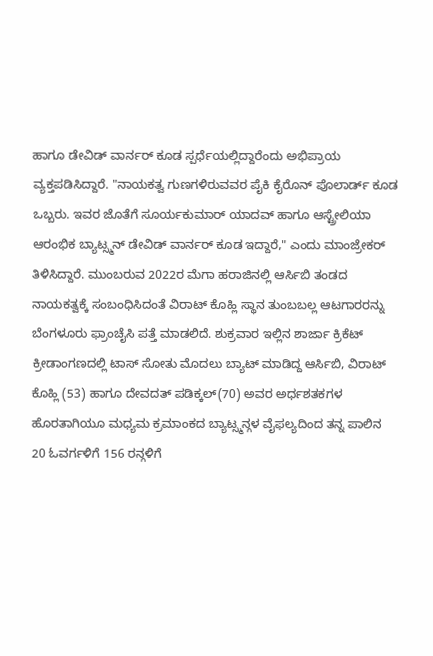ಹಾಗೂ ಡೇವಿಡ್ ವಾರ್ನರ್ ಕೂಡ ಸ್ಪರ್ಧೆಯಲ್ಲಿದ್ದಾರೆಂದು ಅಭಿಪ್ರಾಯ ವ್ಯಕ್ತಪಡಿಸಿದ್ದಾರೆ. "ನಾಯಕತ್ವ ಗುಣಗಳಿರುವವರ ಪೈಕಿ ಕೈರೊನ್ ಪೊಲಾರ್ಡ್ ಕೂಡ ಒಬ್ಬರು. ಇವರ ಜೊತೆಗೆ ಸೂರ್ಯಕುಮಾರ್ ಯಾದವ್ ಹಾಗೂ ಆಸ್ಟ್ರೇಲಿಯಾ ಆರಂಭಿಕ ಬ್ಯಾಟ್ಸ್ಮನ್ ಡೇವಿಡ್ ವಾರ್ನರ್ ಕೂಡ ಇದ್ದಾರೆ," ಎಂದು ಮಾಂಜ್ರೇಕರ್ ತಿಳಿಸಿದ್ದಾರೆ. ಮುಂಬರುವ 2022ರ ಮೆಗಾ ಹರಾಜಿನಲ್ಲಿ ಆರ್ಸಿಬಿ ತಂಡದ ನಾಯಕತ್ವಕ್ಕೆ ಸಂಬಂಧಿಸಿದಂತೆ ವಿರಾಟ್ ಕೊಹ್ಲಿ ಸ್ಥಾನ ತುಂಬಬಲ್ಲ ಆಟಗಾರರನ್ನು ಬೆಂಗಳೂರು ಫ್ರಾಂಚೈಸಿ ಪತ್ತೆ ಮಾಡಲಿದೆ. ಶುಕ್ರವಾರ ಇಲ್ಲಿನ ಶಾರ್ಜಾ ಕ್ರಿಕೆಟ್ ಕ್ರೀಡಾಂಗಣದಲ್ಲಿ ಟಾಸ್ ಸೋತು ಮೊದಲು ಬ್ಯಾಟ್ ಮಾಡಿದ್ದ ಆರ್ಸಿಬಿ, ವಿರಾಟ್ ಕೊಹ್ಲಿ (53) ಹಾಗೂ ದೇವದತ್ ಪಡಿಕ್ಕಲ್(70) ಅವರ ಅರ್ಧಶತಕಗಳ ಹೊರತಾಗಿಯೂ ಮಧ್ಯಮ ಕ್ರಮಾಂಕದ ಬ್ಯಾಟ್ಸ್ಮನ್ಗಳ ವೈಫಲ್ಯದಿಂದ ತನ್ನ ಪಾಲಿನ 20 ಓವರ್ಗಳಿಗೆ 156 ರನ್ಗಳಿಗೆ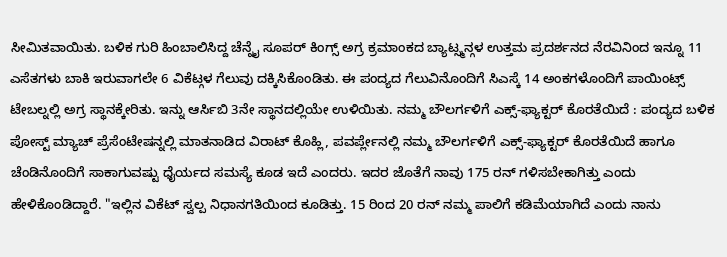ಸೀಮಿತವಾಯಿತು. ಬಳಿಕ ಗುರಿ ಹಿಂಬಾಲಿಸಿದ್ದ ಚೆನ್ನೈ ಸೂಪರ್ ಕಿಂಗ್ಸ್ ಅಗ್ರ ಕ್ರಮಾಂಕದ ಬ್ಯಾಟ್ಸ್ಮನ್ಗಳ ಉತ್ತಮ ಪ್ರದರ್ಶನದ ನೆರವಿನಿಂದ ಇನ್ನೂ 11 ಎಸೆತಗಳು ಬಾಕಿ ಇರುವಾಗಲೇ 6 ವಿಕೆಟ್ಗಳ ಗೆಲುವು ದಕ್ಕಿಸಿಕೊಂಡಿತು. ಈ ಪಂದ್ಯದ ಗೆಲುವಿನೊಂದಿಗೆ ಸಿಎಸ್ಕೆ 14 ಅಂಕಗಳೊಂದಿಗೆ ಪಾಯಿಂಟ್ಸ್ ಟೇಬಲ್ನಲ್ಲಿ ಅಗ್ರ ಸ್ಥಾನಕ್ಕೇರಿತು. ಇನ್ನು ಆರ್ಸಿಬಿ 3ನೇ ಸ್ಥಾನದಲ್ಲಿಯೇ ಉಳಿಯಿತು. ನಮ್ಮ ಬೌಲರ್ಗಳಿಗೆ ಎಕ್ಸ್-ಫ್ಯಾಕ್ಟರ್ ಕೊರತೆಯಿದೆ : ಪಂದ್ಯದ ಬಳಿಕ ಪೋಸ್ಟ್ ಮ್ಯಾಚ್ ಪ್ರೆಸೆಂಟೇಷನ್ನಲ್ಲಿ ಮಾತನಾಡಿದ ವಿರಾಟ್ ಕೊಹ್ಲಿ, ಪವರ್ಪ್ಲೇನಲ್ಲಿ ನಮ್ಮ ಬೌಲರ್ಗಳಿಗೆ ಎಕ್ಸ್-ಫ್ಯಾಕ್ಟರ್ ಕೊರತೆಯಿದೆ ಹಾಗೂ ಚೆಂಡಿನೊಂದಿಗೆ ಸಾಕಾಗುವಷ್ಟು ಧೈರ್ಯದ ಸಮಸ್ಯೆ ಕೂಡ ಇದೆ ಎಂದರು. ಇದರ ಜೊತೆಗೆ ನಾವು 175 ರನ್ ಗಳಿಸಬೇಕಾಗಿತ್ತು ಎಂದು ಹೇಳಿಕೊಂಡಿದ್ದಾರೆ. "ಇಲ್ಲಿನ ವಿಕೆಟ್ ಸ್ವಲ್ಪ ನಿಧಾನಗತಿಯಿಂದ ಕೂಡಿತ್ತು. 15 ರಿಂದ 20 ರನ್ ನಮ್ಮ ಪಾಲಿಗೆ ಕಡಿಮೆಯಾಗಿದೆ ಎಂದು ನಾನು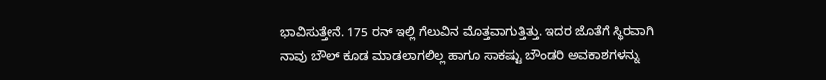ಭಾವಿಸುತ್ತೇನೆ. 175 ರನ್ ಇಲ್ಲಿ ಗೆಲುವಿನ ಮೊತ್ತವಾಗುತ್ತಿತ್ತು. ಇದರ ಜೊತೆಗೆ ಸ್ಥಿರವಾಗಿ ನಾವು ಬೌಲ್ ಕೂಡ ಮಾಡಲಾಗಲಿಲ್ಲ ಹಾಗೂ ಸಾಕಷ್ಟು ಬೌಂಡರಿ ಅವಕಾಶಗಳನ್ನು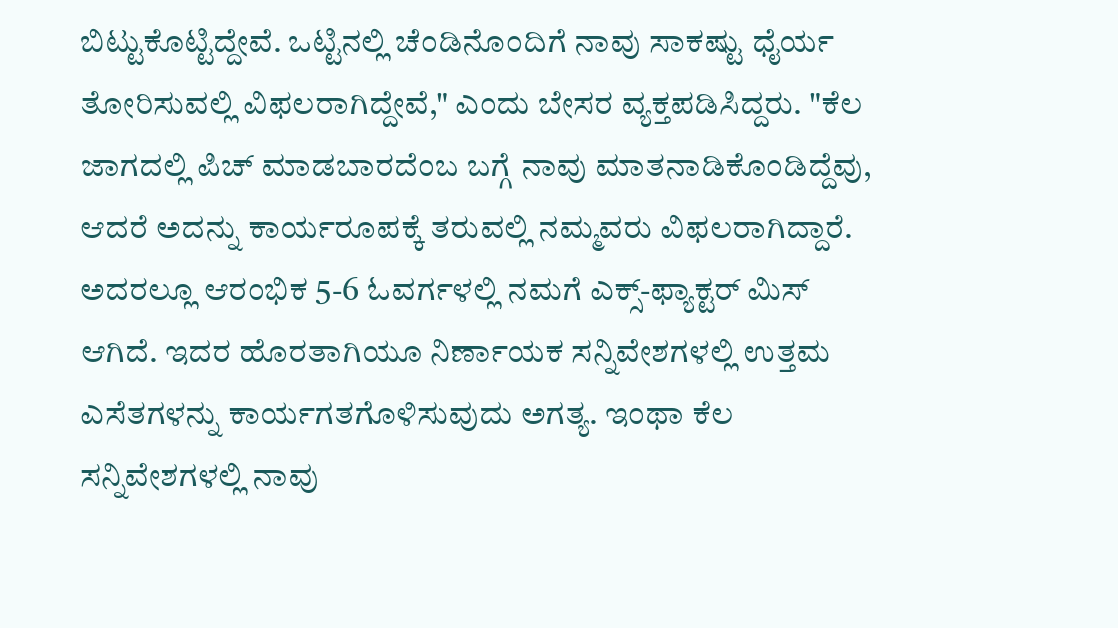ಬಿಟ್ಟುಕೊಟ್ಟಿದ್ದೇವೆ. ಒಟ್ಟಿನಲ್ಲಿ ಚೆಂಡಿನೊಂದಿಗೆ ನಾವು ಸಾಕಷ್ಟು ಧೈರ್ಯ ತೋರಿಸುವಲ್ಲಿ ವಿಫಲರಾಗಿದ್ದೇವೆ," ಎಂದು ಬೇಸರ ವ್ಯಕ್ತಪಡಿಸಿದ್ದರು. "ಕೆಲ ಜಾಗದಲ್ಲಿ ಪಿಚ್ ಮಾಡಬಾರದೆಂಬ ಬಗ್ಗೆ ನಾವು ಮಾತನಾಡಿಕೊಂಡಿದ್ದೆವು, ಆದರೆ ಅದನ್ನು ಕಾರ್ಯರೂಪಕ್ಕೆ ತರುವಲ್ಲಿ ನಮ್ಮವರು ವಿಫಲರಾಗಿದ್ದಾರೆ. ಅದರಲ್ಲೂ ಆರಂಭಿಕ 5-6 ಓವರ್ಗಳಲ್ಲಿ ನಮಗೆ ಎಕ್ಸ್-ಫ್ಯಾಕ್ಟರ್ ಮಿಸ್ ಆಗಿದೆ. ಇದರ ಹೊರತಾಗಿಯೂ ನಿರ್ಣಾಯಕ ಸನ್ನಿವೇಶಗಳಲ್ಲಿ ಉತ್ತಮ ಎಸೆತಗಳನ್ನು ಕಾರ್ಯಗತಗೊಳಿಸುವುದು ಅಗತ್ಯ. ಇಂಥಾ ಕೆಲ ಸನ್ನಿವೇಶಗಳಲ್ಲಿ ನಾವು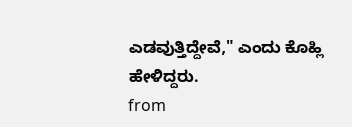ಎಡವುತ್ತಿದ್ದೇವೆ," ಎಂದು ಕೊಹ್ಲಿ ಹೇಳಿದ್ದರು.
from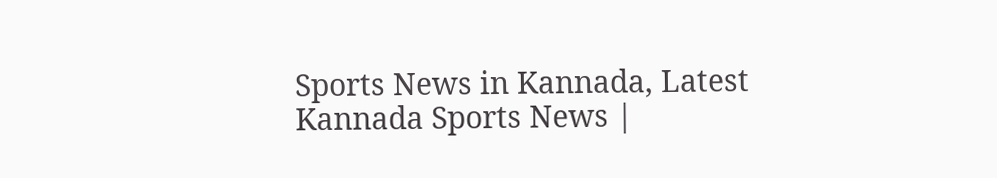Sports News in Kannada, Latest Kannada Sports News |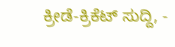ಕ್ರೀಡೆ-ಕ್ರಿಕೆಟ್ ಸುದ್ದಿ, -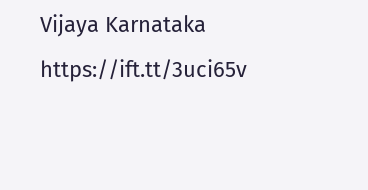Vijaya Karnataka https://ift.tt/3uci65v